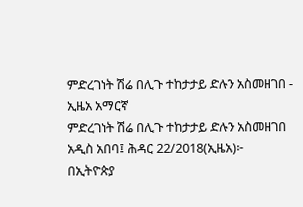ምድረገነት ሽሬ በሊጉ ተከታታይ ድሉን አስመዘገበ - ኢዜአ አማርኛ
ምድረገነት ሽሬ በሊጉ ተከታታይ ድሉን አስመዘገበ
አዲስ አበባ፤ ሕዳር 22/2018(ኢዜአ)፦ በኢትዮጵያ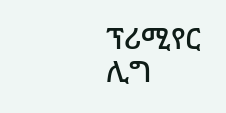ፕሪሚየር ሊግ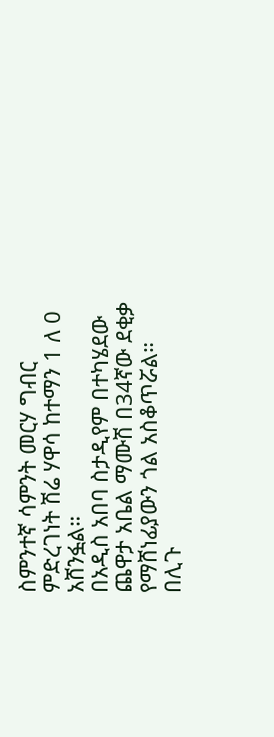ስምንተኛ ሳምንት መርሃ ግብር ምድረገነት ሽሬ ሃዋሳ ከተማን 1 ለ 0 አሸንፏል።
በአዲስ አበባ ስታዲየም በተካሄደው ጨዋታ አቤል ማሙሽ በ34ኛው ደቂቃ የማሸነፊያውን ጎል አስቆጥሯል።
በሊጉ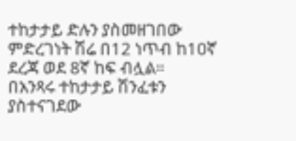ተከታታይ ድሉን ያስመዘገበው ምድረገነት ሽሬ በ12 ነጥብ ከ10ኛ ደረጃ ወደ 8ኛ ከፍ ብሏል።
በአንጻሩ ተከታታይ ሽንፈቱን ያስተናገደው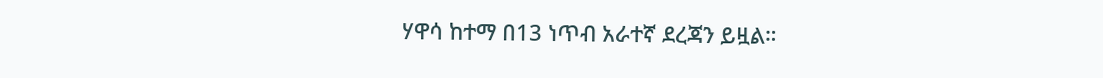ሃዋሳ ከተማ በ13 ነጥብ አራተኛ ደረጃን ይዟል።